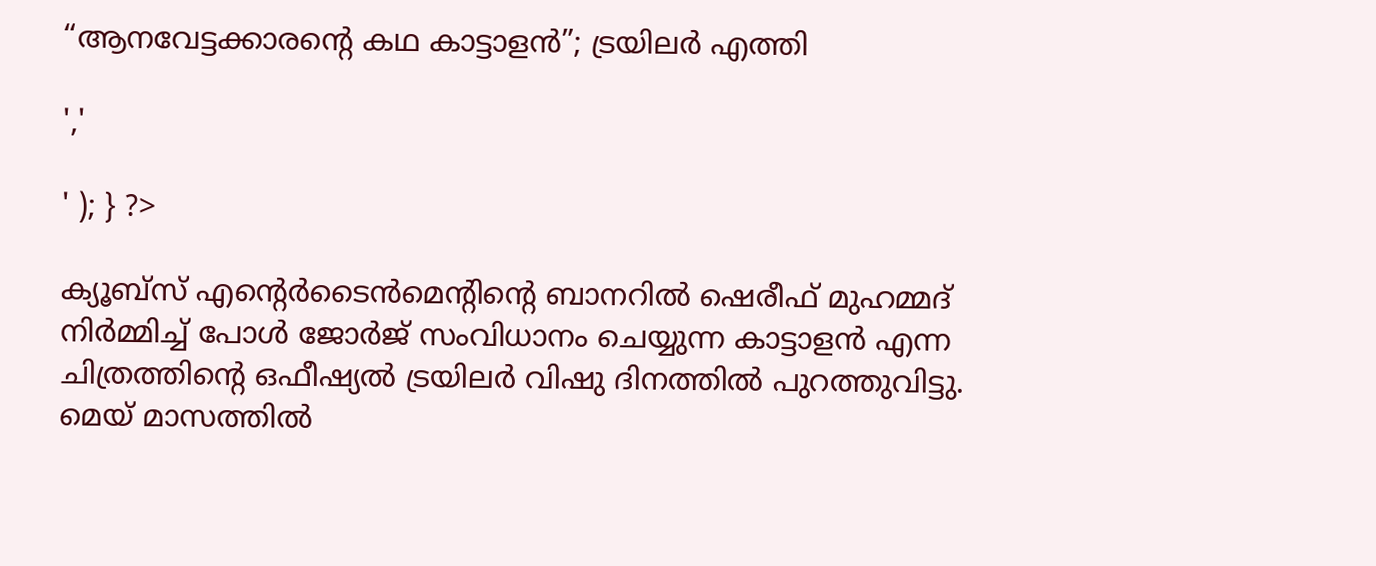“ആനവേട്ടക്കാരന്റെ കഥ കാട്ടാളൻ”; ട്രയിലർ എത്തി

','

' ); } ?>

ക്യൂബ്‌സ് എൻ്റെർടൈൻമെൻ്റിൻ്റെ ബാനറിൽ ഷെരീഫ് മുഹമ്മദ് നിർമ്മിച്ച് പോൾ ജോർജ് സംവിധാനം ചെയ്യുന്ന കാട്ടാളൻ എന്ന ചിത്രത്തിൻ്റെ ഒഫീഷ്യൽ ട്രയിലർ വിഷു ദിനത്തിൽ പുറത്തുവിട്ടു. മെയ് മാസത്തിൽ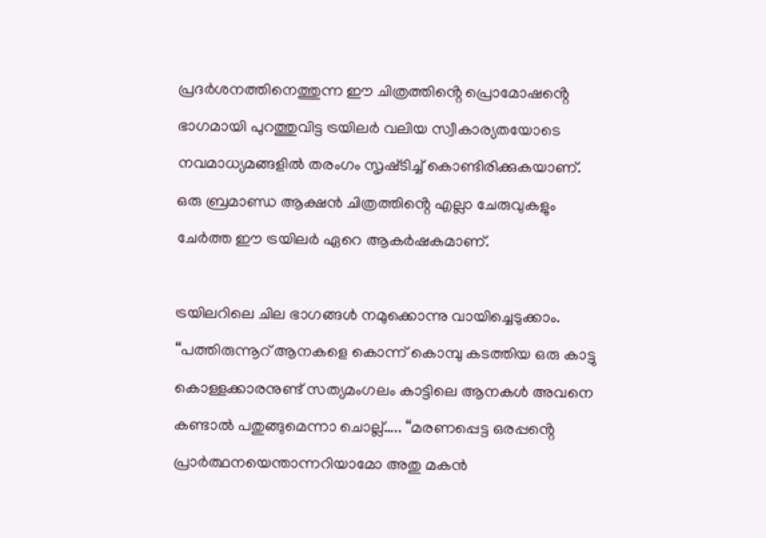പ്രദർശനത്തിനെത്തുന്ന ഈ ചിത്രത്തിൻ്റെ പ്രൊമോഷൻ്റെ ഭാഗമായി പുറത്തുവിട്ട ട്രയിലർ വലിയ സ്വീകാര്യതയോടെ നവമാധ്യമങ്ങളിൽ തരംഗം സൃഷ്‌ടിച്ച് കൊണ്ടിരിക്കുകയാണ്. ഒരു ബ്രമാണ്ഡ ആക്ഷൻ ചിത്രത്തിൻ്റെ എല്ലാ ചേരുവുകളും ചേർത്ത ഈ ട്രയിലർ ഏറെ ആകർഷകമാണ്.

ട്രയിലറിലെ ചില ഭാഗങ്ങൾ നമുക്കൊന്നു വായിച്ചെടുക്കാം. “പത്തിരുന്നൂറ് ആനകളെ കൊന്ന് കൊമ്പു കടത്തിയ ഒരു കാട്ടു കൊള്ളക്കാരനുണ്ട് സത്യമംഗലം കാട്ടിലെ ആനകൾ അവനെ കണ്ടാൽ പതുങ്ങുമെന്നാ ചൊല്ല്….. “മരണപ്പെട്ട ഒരപ്പൻ്റെ പ്രാർത്ഥനയെന്താന്നറിയാമോ അതു മകൻ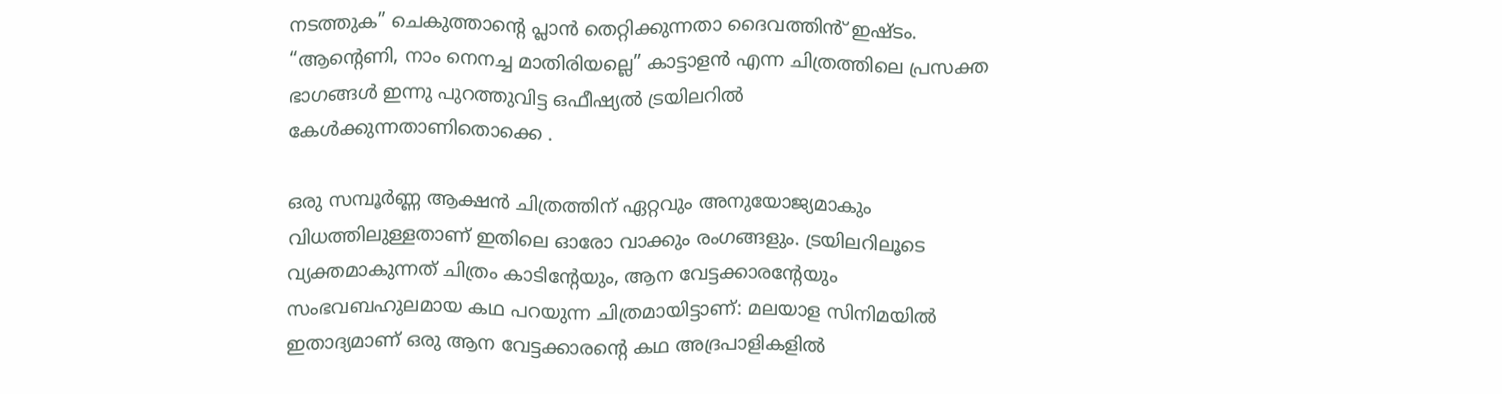നടത്തുക” ചെകുത്താൻ്റെ പ്ലാൻ തെറ്റിക്കുന്നതാ ദൈവത്തിൻ് ഇഷ്‌ടം. “ആൻ്റെണി, നാം നെനച്ച മാതിരിയല്ലെ” കാട്ടാളൻ എന്ന ചിത്രത്തിലെ പ്രസക്ത ഭാഗങ്ങൾ ഇന്നു പുറത്തുവിട്ട ഒഫീഷ്യൽ ട്രയിലറിൽ കേൾക്കുന്നതാണിതൊക്കെ .

ഒരു സമ്പൂർണ്ണ ആക്ഷൻ ചിത്രത്തിന് ഏറ്റവും അനുയോജ്യമാകും വിധത്തിലുള്ളതാണ് ഇതിലെ ഓരോ വാക്കും രംഗങ്ങളും. ട്രയിലറിലൂടെ വ്യക്തമാകുന്നത് ചിത്രം കാടിൻ്റേയും, ആന വേട്ടക്കാരൻ്റേയും സംഭവബഹുലമായ കഥ പറയുന്ന ചിത്രമായിട്ടാണ്: മലയാള സിനിമയിൽ ഇതാദ്യമാണ് ഒരു ആന വേട്ടക്കാരൻ്റെ കഥ അദ്രപാളികളിൽ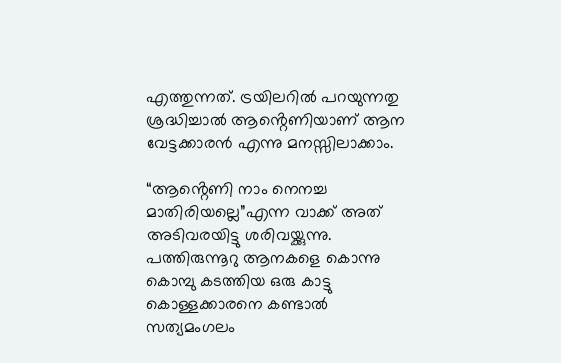എത്തുന്നത്. ട്രയിലറിൽ പറയുന്നതു ശ്രദ്ധിച്ചാൽ ആൻ്റെണിയാണ് ആന വേട്ടക്കാരൻ എന്നു മനസ്സിലാക്കാം.

“ആൻ്റെണി നാം നെനച്ച മാതിരിയല്ലെ”എന്ന വാക്ക് അത് അടിവരയിട്ടു ശരിവയ്ക്കുന്നു. പത്തിരുന്നൂറു ആനകളെ കൊന്നു കൊമ്പു കടത്തിയ ഒരു കാട്ടു കൊള്ളക്കാരനെ കണ്ടാൽ സത്യമംഗലം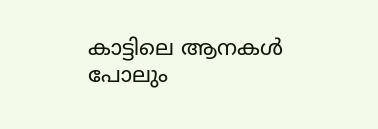കാട്ടിലെ ആനകൾ പോലും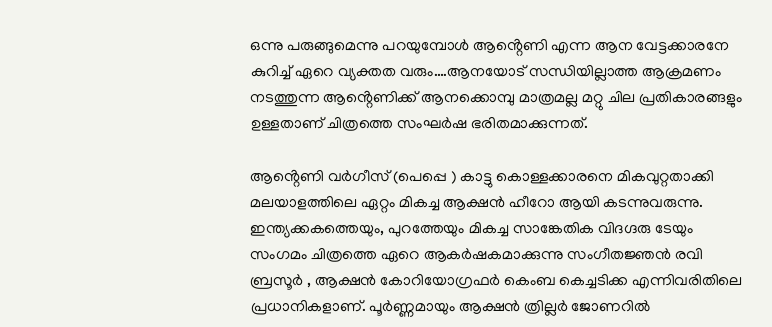ഒന്നു പരുങ്ങുമെന്നു പറയുമ്പോൾ ആൻ്റെണി എന്ന ആന വേട്ടക്കാരനേ കുറിച്ച് ഏറെ വ്യക്തത വരും….ആനയോട് സന്ധിയില്ലാത്ത ആക്രമണം നടത്തുന്ന ആൻ്റെണിക്ക് ആനക്കൊമ്പു മാത്രമല്ല മറ്റു ചില പ്രതികാരങ്ങളും ഉള്ളതാണ് ചിത്രത്തെ സംഘർഷ ഭരിതമാക്കുന്നത്.

ആൻ്റെണി വർഗീസ് (പെപ്പെ ) കാട്ടു കൊള്ളക്കാരനെ മികവുറ്റതാക്കി മലയാളത്തിലെ ഏറ്റം മികച്ച ആക്ഷൻ ഹീറോ ആയി കടന്നുവരുന്നു. ഇന്ത്യക്കകത്തെയും, പുറത്തേയും മികച്ച സാങ്കേതിക വിദഗ്ദരു ടേയും സംഗമം ചിത്രത്തെ ഏറെ ആകർഷകമാക്കുന്നു സംഗീതജ്ഞൻ രവി ബ്രസൂർ , ആക്ഷൻ കോറിയോഗ്രഫർ കെംബ കെച്ചടിക്ക എന്നിവരിതിലെ പ്രധാനികളാണ്. പൂർണ്ണമായും ആക്ഷൻ ത്രില്ലർ ജോണറിൽ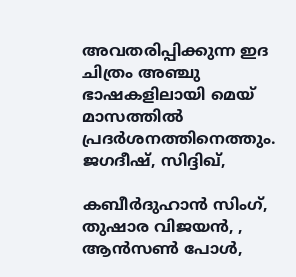അവതരിപ്പിക്കുന്ന ഇദ ചിത്രം അഞ്ചു ഭാഷകളിലായി മെയ് മാസത്തിൽ പ്രദർശനത്തിനെത്തും. ജഗദീഷ്, സിദ്ദിഖ്,

കബീർദുഹാൻ സിംഗ്, തുഷാര വിജയൻ, , ആൻസൺ പോൾ,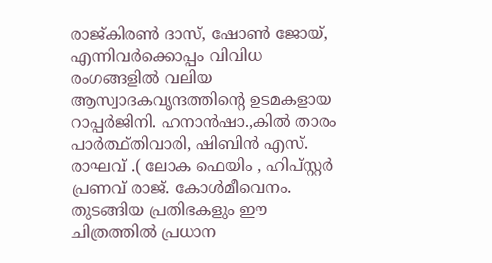രാജ്കിരൺ ദാസ്, ഷോൺ ജോയ്, എന്നിവർക്കൊപ്പം വിവിധ രംഗങ്ങളിൽ വലിയ ആസ്വാദകവൃന്ദത്തിന്റെ ഉടമകളായ റാപ്പർജിനി. ഹനാൻഷാ.,കിൽ താരം പാർത്ഥ്തിവാരി, ഷിബിൻ എസ്. രാഘവ് .( ലോക ഫെയിം , ഹിപ്സ്റ്റർ പ്രണവ് രാജ്. കോൾമീവെനം. തുടങ്ങിയ പ്രതിഭകളും ഈ ചിത്രത്തിൽ പ്രധാന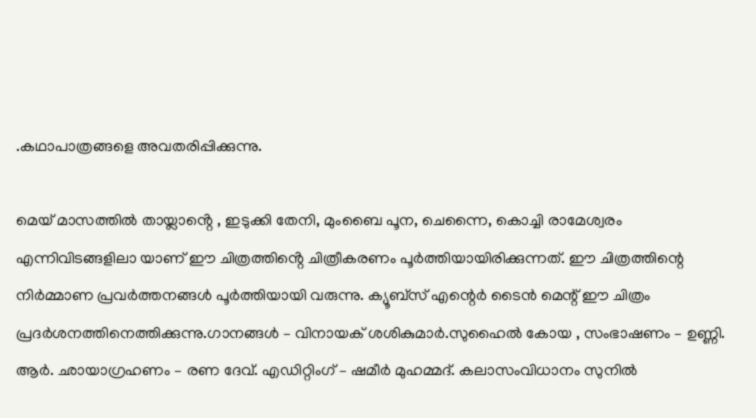.കഥാപാത്രങ്ങളെ അവതരിപ്പിക്കുന്നു.

മെയ് മാസത്തിൽ തായ്ലാൻ്റെ , ഇടുക്കി തേനി, മുംബൈ പൂന, ചെന്നൈ, കൊച്ചി രാമേശ്വരം എന്നിവിടങ്ങളിലാ യാണ് ഈ ചിത്രത്തിൻ്റെ ചിത്രീകരണം പൂർത്തിയായിരിക്കുന്നത്. ഈ ചിത്രത്തിന്റെ നിർമ്മാണ പ്രവർത്തനങ്ങൾ പൂർത്തിയായി വരുന്നു. ക്യൂബ്സ് എന്റെർ ടൈൻ മെന്റ് ഈ ചിത്രം പ്രദർശനത്തിനെത്തിക്കുന്നു.ഗാനങ്ങൾ – വിനായക് ശശികുമാർ.സുഹൈൽ കോയ , സംഭാഷണം – ഉണ്ണി. ആർ. ഛായാഗ്രഹണം – രണ ദേവ്. എഡിറ്റിംഗ് – ഷമീർ മുഹമ്മദ്. കലാസംവിധാനം സുനിൽ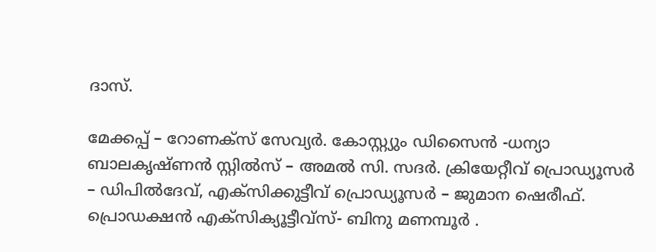ദാസ്.

മേക്കപ്പ് – റോണക്സ് സേവ്യർ. കോസ്റ്റ്യും ഡിസൈൻ -ധന്യാ ബാലകൃഷ്ണൻ സ്റ്റിൽസ് – അമൽ സി. സദർ. ക്രിയേറ്റീവ് പ്രൊഡ്യൂസർ – ഡിപിൽദേവ്, എക്സിക്കുട്ടീവ് പ്രൊഡ്യൂസർ – ജുമാന ഷെരീഫ്. പ്രൊഡക്ഷൻ എക്സിക്യൂട്ടീവ്സ്- ബിനു മണമ്പൂർ .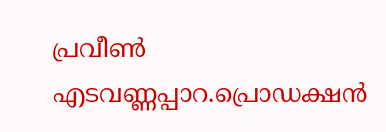പ്രവീൺ എടവണ്ണപ്പാറ.പ്രൊഡക്ഷൻ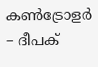കൺട്രോളർ – ദീപക്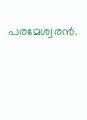പരമേശ്വരൻ.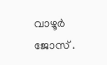വാഴൂർ ജോസ് .